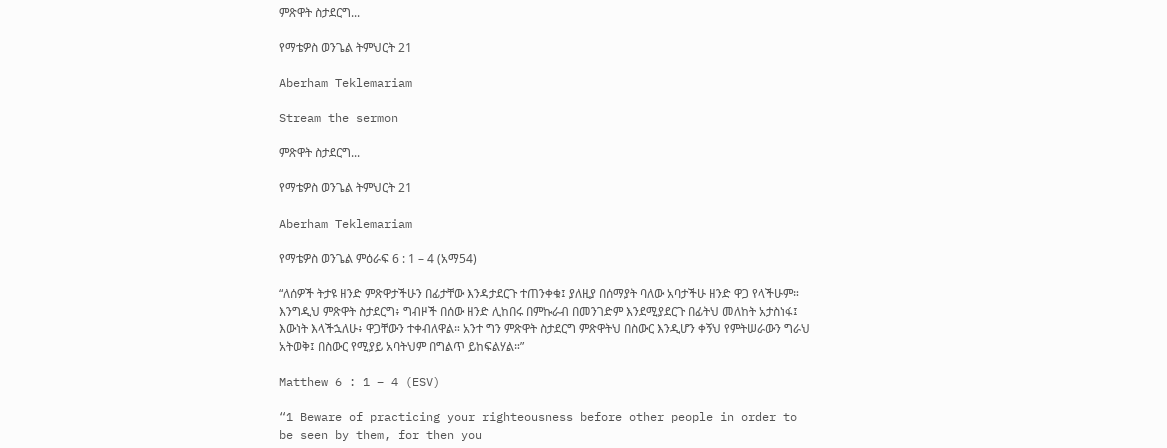ምጽዋት ስታደርግ...

የማቴዎስ ወንጌል ትምህርት 21

Aberham Teklemariam

Stream the sermon

ምጽዋት ስታደርግ...

የማቴዎስ ወንጌል ትምህርት 21

Aberham Teklemariam

የማቴዎስ ወንጌል ምዕራፍ 6 : 1 – 4 (አማ54)

“ለሰዎች ትታዩ ዘንድ ምጽዋታችሁን በፊታቸው እንዳታደርጉ ተጠንቀቁ፤ ያለዚያ በሰማያት ባለው አባታችሁ ዘንድ ዋጋ የላችሁም። እንግዲህ ምጽዋት ስታደርግ፥ ግብዞች በሰው ዘንድ ሊከበሩ በምኩራብ በመንገድም እንደሚያደርጉ በፊትህ መለከት አታስነፋ፤ እውነት እላችኋለሁ፥ ዋጋቸውን ተቀብለዋል። አንተ ግን ምጽዋት ስታደርግ ምጽዋትህ በስውር እንዲሆን ቀኝህ የምትሠራውን ግራህ አትወቅ፤ በስውር የሚያይ አባትህም በግልጥ ይከፍልሃል።”

Matthew 6 : 1 – 4 (ESV)

“1 Beware of practicing your righteousness before other people in order to be seen by them, for then you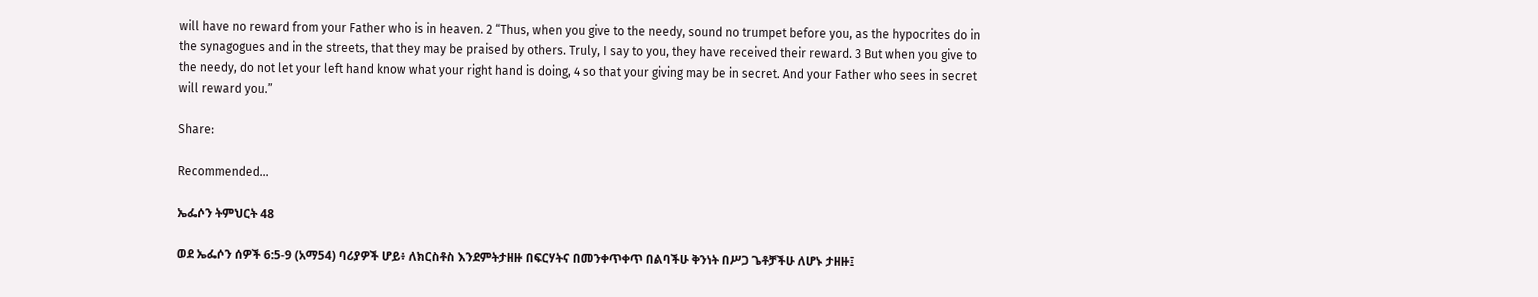will have no reward from your Father who is in heaven. 2 “Thus, when you give to the needy, sound no trumpet before you, as the hypocrites do in the synagogues and in the streets, that they may be praised by others. Truly, I say to you, they have received their reward. 3 But when you give to the needy, do not let your left hand know what your right hand is doing, 4 so that your giving may be in secret. And your Father who sees in secret will reward you.”

Share:

Recommended...

ኤፌሶን ትምህርት 48

ወደ ኤፌሶን ሰዎች 6:5-9 (አማ54) ባሪያዎች ሆይ፥ ለክርስቶስ እንደምትታዘዙ በፍርሃትና በመንቀጥቀጥ በልባችሁ ቅንነት በሥጋ ጌቶቻችሁ ለሆኑ ታዘዙ፤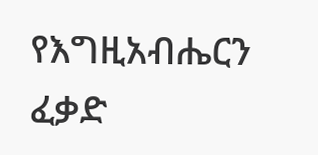የእግዚአብሔርን ፈቃድ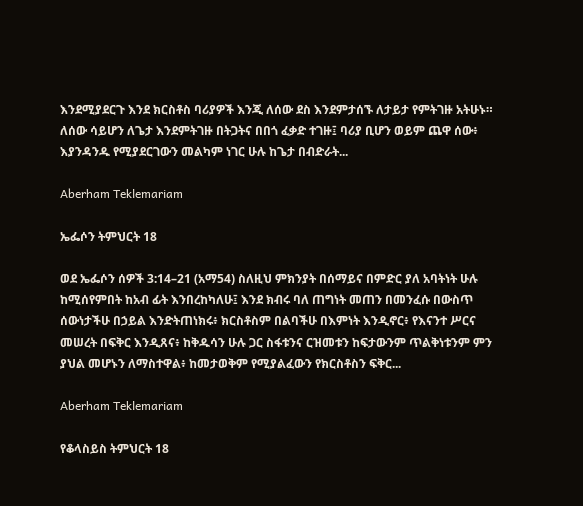እንደሚያደርጉ እንደ ክርስቶስ ባሪያዎች እንጂ ለሰው ደስ እንደምታሰኙ ለታይታ የምትገዙ አትሁኑ። ለሰው ሳይሆን ለጌታ እንደምትገዙ በትጋትና በበጎ ፈቃድ ተገዙ፤ ባሪያ ቢሆን ወይም ጨዋ ሰው፥ እያንዳንዱ የሚያደርገውን መልካም ነገር ሁሉ ከጌታ በብድራት...

Aberham Teklemariam

ኤፌሶን ትምህርት 18

ወደ ኤፌሶን ሰዎች 3:14–21 (አማ54) ስለዚህ ምክንያት በሰማይና በምድር ያለ አባትነት ሁሉ ከሚሰየምበት ከአብ ፊት እንበረከካለሁ፤ እንደ ክብሩ ባለ ጠግነት መጠን በመንፈሱ በውስጥ ሰውነታችሁ በኃይል እንድትጠነክሩ፥ ክርስቶስም በልባችሁ በእምነት እንዲኖር፥ የእናንተ ሥርና መሠረት በፍቅር እንዲጸና፥ ከቅዱሳን ሁሉ ጋር ስፋቱንና ርዝመቱን ከፍታውንም ጥልቅነቱንም ምን ያህል መሆኑን ለማስተዋል፥ ከመታወቅም የሚያልፈውን የክርስቶስን ፍቅር...

Aberham Teklemariam

የቆላስይስ ትምህርት 18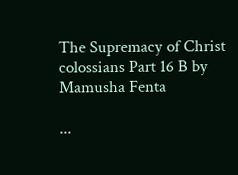The Supremacy of Christ colossians Part 16 B by Mamusha Fenta

...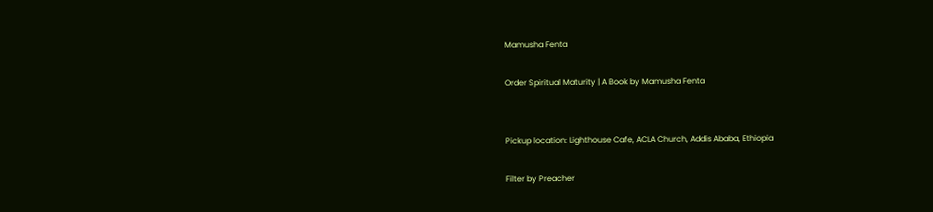Mamusha Fenta

Order Spiritual Maturity | A Book by Mamusha Fenta


Pickup location: Lighthouse Cafe, ACLA Church, Addis Ababa, Ethiopia

Filter by Preacher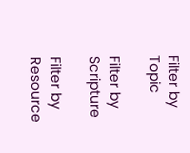Filter by Topic

Filter by Scripture

Filter by Resource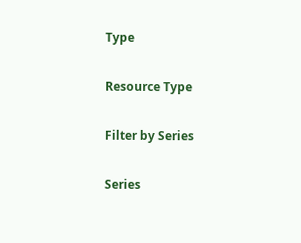Type

Resource Type

Filter by Series

Series